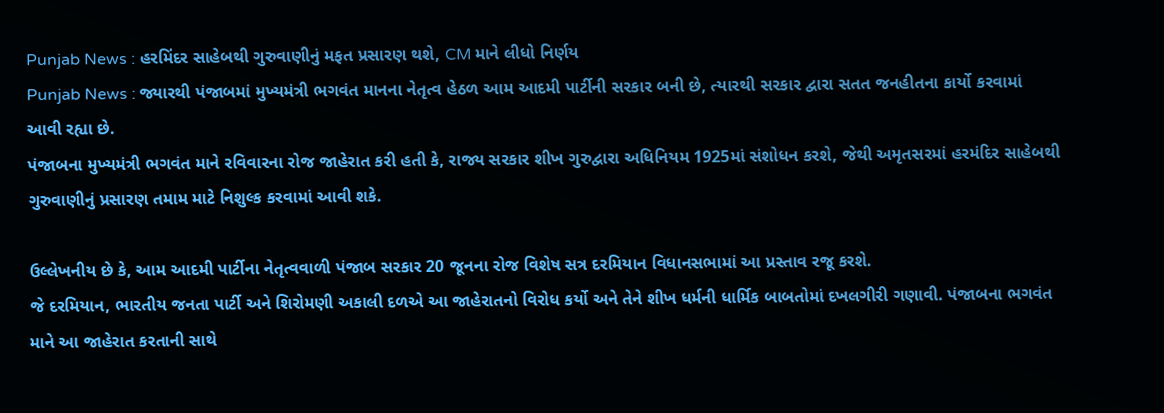Punjab News : હરમિંદર સાહેબથી ગુરુવાણીનું મફત પ્રસારણ થશે, CM માને લીધો નિર્ણય
Punjab News : જ્યારથી પંજાબમાં મુખ્યમંત્રી ભગવંત માનના નેતૃત્વ હેઠળ આમ આદમી પાર્ટીની સરકાર બની છે, ત્યારથી સરકાર દ્વારા સતત જનહીતના કાર્યો કરવામાં આવી રહ્યા છે.
પંજાબના મુખ્યમંત્રી ભગવંત માને રવિવારના રોજ જાહેરાત કરી હતી કે, રાજ્ય સરકાર શીખ ગુરુદ્વારા અધિનિયમ 1925માં સંશોધન કરશે, જેથી અમૃતસરમાં હરમંદિર સાહેબથી ગુરુવાણીનું પ્રસારણ તમામ માટે નિશુલ્ક કરવામાં આવી શકે.

ઉલ્લેખનીય છે કે, આમ આદમી પાર્ટીના નેતૃત્વવાળી પંજાબ સરકાર 20 જૂનના રોજ વિશેષ સત્ર દરમિયાન વિધાનસભામાં આ પ્રસ્તાવ રજૂ કરશે.
જે દરમિયાન, ભારતીય જનતા પાર્ટી અને શિરોમણી અકાલી દળએ આ જાહેરાતનો વિરોધ કર્યો અને તેને શીખ ધર્મની ધાર્મિક બાબતોમાં દખલગીરી ગણાવી. પંજાબના ભગવંત માને આ જાહેરાત કરતાની સાથે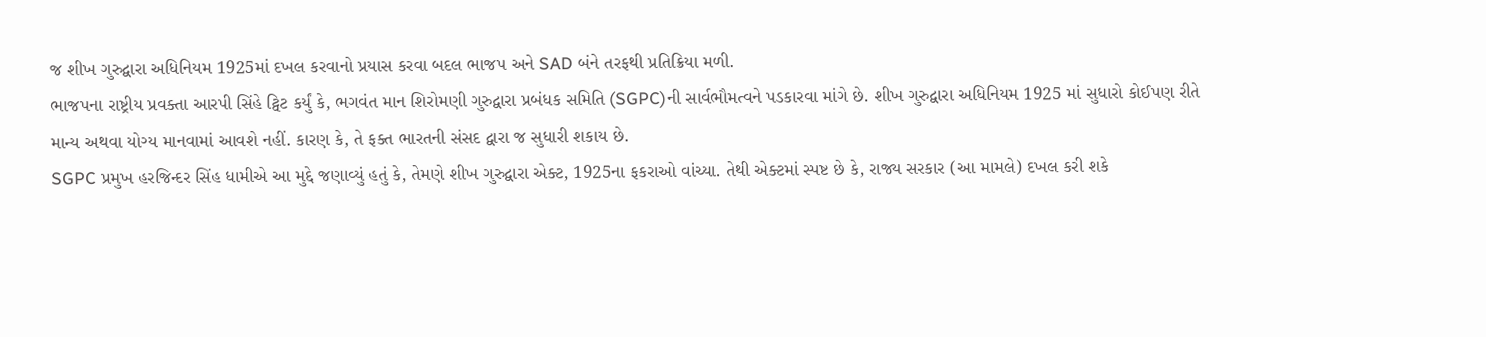જ શીખ ગુરુદ્વારા અધિનિયમ 1925માં દખલ કરવાનો પ્રયાસ કરવા બદલ ભાજપ અને SAD બંને તરફથી પ્રતિક્રિયા મળી.
ભાજપના રાષ્ટ્રીય પ્રવક્તા આરપી સિંહે ટ્વિટ કર્યું કે, ભગવંત માન શિરોમણી ગુરુદ્વારા પ્રબંધક સમિતિ (SGPC)ની સાર્વભૌમત્વને પડકારવા માંગે છે. શીખ ગુરુદ્વારા અધિનિયમ 1925 માં સુધારો કોઈપણ રીતે માન્ય અથવા યોગ્ય માનવામાં આવશે નહીં. કારણ કે, તે ફક્ત ભારતની સંસદ દ્વારા જ સુધારી શકાય છે.
SGPC પ્રમુખ હરજિન્દર સિંહ ધામીએ આ મુદ્દે જણાવ્યું હતું કે, તેમણે શીખ ગુરુદ્વારા એક્ટ, 1925ના ફકરાઓ વાંચ્યા. તેથી એક્ટમાં સ્પષ્ટ છે કે, રાજ્ય સરકાર (આ મામલે) દખલ કરી શકે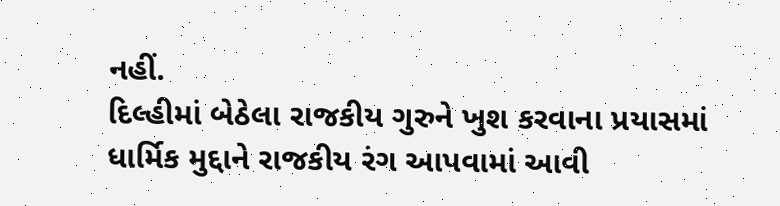નહીં.
દિલ્હીમાં બેઠેલા રાજકીય ગુરુને ખુશ કરવાના પ્રયાસમાં ધાર્મિક મુદ્દાને રાજકીય રંગ આપવામાં આવી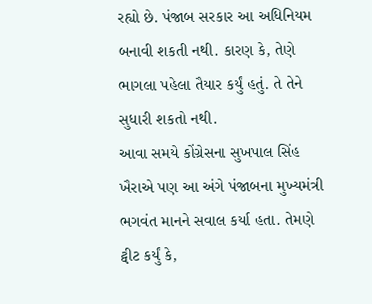રહ્યો છે. પંજાબ સરકાર આ અધિનિયમ બનાવી શકતી નથી. કારણ કે, તેણે ભાગલા પહેલા તૈયાર કર્યું હતું. તે તેને સુધારી શકતો નથી.
આવા સમયે કોંગ્રેસના સુખપાલ સિંહ ખૈરાએ પણ આ અંગે પંજાબના મુખ્યમંત્રી ભગવંત માનને સવાલ કર્યા હતા. તેમણે ટ્વીટ કર્યું કે,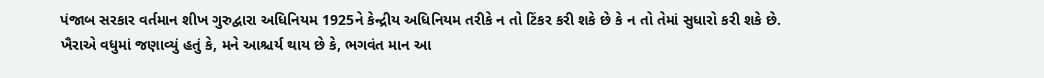પંજાબ સરકાર વર્તમાન શીખ ગુરુદ્વારા અધિનિયમ 1925ને કેન્દ્રીય અધિનિયમ તરીકે ન તો ટિંકર કરી શકે છે કે ન તો તેમાં સુધારો કરી શકે છે.
ખૈરાએ વધુમાં જણાવ્યું હતું કે, મને આશ્ચર્ય થાય છે કે, ભગવંત માન આ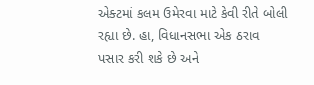એક્ટમાં કલમ ઉમેરવા માટે કેવી રીતે બોલી રહ્યા છે. હા, વિધાનસભા એક ઠરાવ પસાર કરી શકે છે અને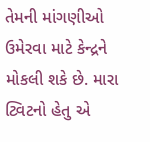તેમની માંગણીઓ ઉમેરવા માટે કેન્દ્રને મોકલી શકે છે. મારા ટ્વિટનો હેતુ એ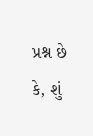પ્રશ્ન છે કે, શું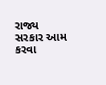રાજ્ય સરકાર આમ કરવા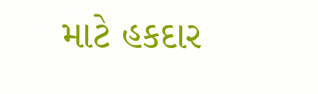માટે હકદાર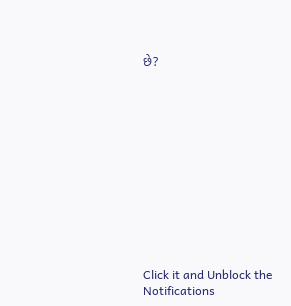છે?












Click it and Unblock the Notifications